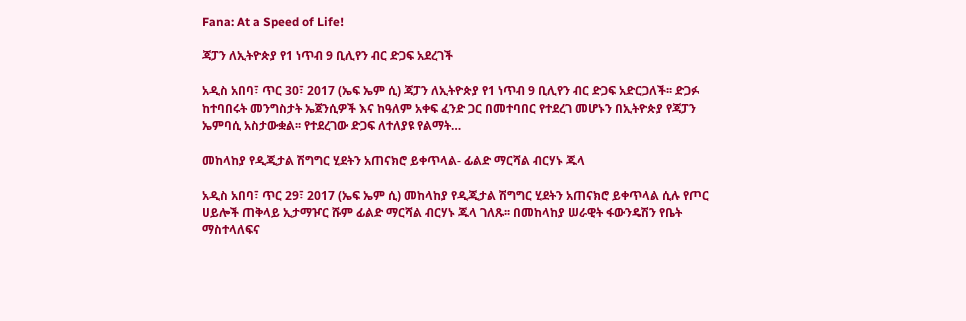Fana: At a Speed of Life!

ጃፓን ለኢትዮጵያ የ1 ነጥብ 9 ቢሊየን ብር ድጋፍ አደረገች

አዲስ አበባ፣ ጥር 30፣ 2017 (ኤፍ ኤም ሲ) ጃፓን ለኢትዮጵያ የ1 ነጥብ 9 ቢሊየን ብር ድጋፍ አድርጋለች፡፡ ድጋፉ ከተባበሩት መንግስታት ኤጀንሲዎች እና ከዓለም አቀፍ ፈንድ ጋር በመተባበር የተደረገ መሆኑን በኢትዮጵያ የጃፓን ኤምባሲ አስታውቋል፡፡ የተደረገው ድጋፍ ለተለያዩ የልማት…

መከላከያ የዲጂታል ሽግግር ሂደትን አጠናክሮ ይቀጥላል- ፊልድ ማርሻል ብርሃኑ ጁላ

አዲስ አበባ፣ ጥር 29፣ 2017 (ኤፍ ኤም ሲ) መከላከያ የዲጂታል ሽግግር ሂደትን አጠናክሮ ይቀጥላል ሲሉ የጦር ሀይሎች ጠቅላይ ኢታማዦር ሹም ፊልድ ማርሻል ብርሃኑ ጁላ ገለጹ፡፡ በመከላከያ ሠራዊት ፋውንዴሽን የቤት ማስተላለፍና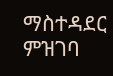ማስተዳደር ምዝገባ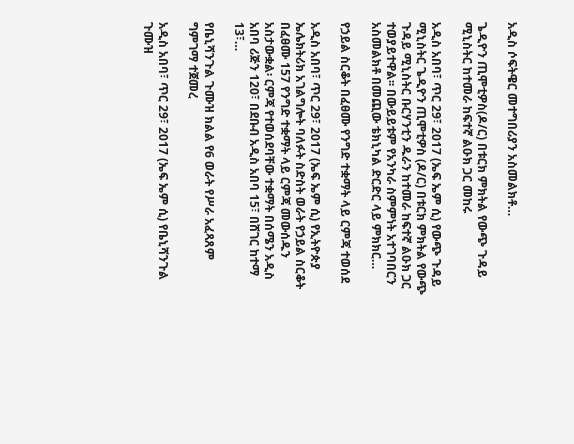አዲስ ሶፍትዌር መተግበሪያን አስመልክቶ…

ጌዲዮን ጢሞቲዎስ(ዶ/ር) በቱርክ ምክትል የውጭ ጉዳይ ሚኒስትር ከተመራ ከፍተኛ ልዑክ ጋር መከሩ

አዲስ አበባ፣ ጥር 29፣ 2017 (ኤፍ ኤም ሲ) የውጭ ጉዳይ ሚኒስትር ጌዲዮን ጢሞቲዎስ (ዶ/ር) በቱርክ ምክትል የውጭ ጉዳይ ሚኒስትር ቡርሃንቲን ዱራን ከተመራ ከፍተኛ ልዑክ ጋር ተወያይተዋል፡፡ በውይይቱም የአንካራ ስምምነት አተገባበርን አስመልክቶ በመጪው ቴክኒካል ድርድር ላይ ምክክር…

የኃይል ስርቆት በፈፀሙ የንግድ ተቋማት ላይ ርምጃ ተወሰደ

አዲስ አበባ፣ ጥር 29፣ 2017 (ኤፍ ኤም ሲ) የኢትዮጵያ ኤሌክትሪክ አገልግሎት ባለፉት ስድስት ወራት የኃይል ስርቆት በፈፀሙ 157 የንግድ ተቋማት ላይ ርምጃ መውሰዱን አስታውቋል፡ ርምጃ የተወሰደባቸው ተቋማት በሰሜን አዲስ አበባ ሪጅን 120፣ በደቡብ አዲስ አበባ 15፣ በሸገር ከተማ 13፣…

የቤኒሻንጉል ጉሙዝ ክልል የ6 ወራት የሥራ አፈጻጸም ግምገማ ተጀመረ

አዲስ አበባ፣ ጥር 29፣ 2017 (ኤፍ ኤም ሲ) የቤኒሻንጉል ጉሙዝ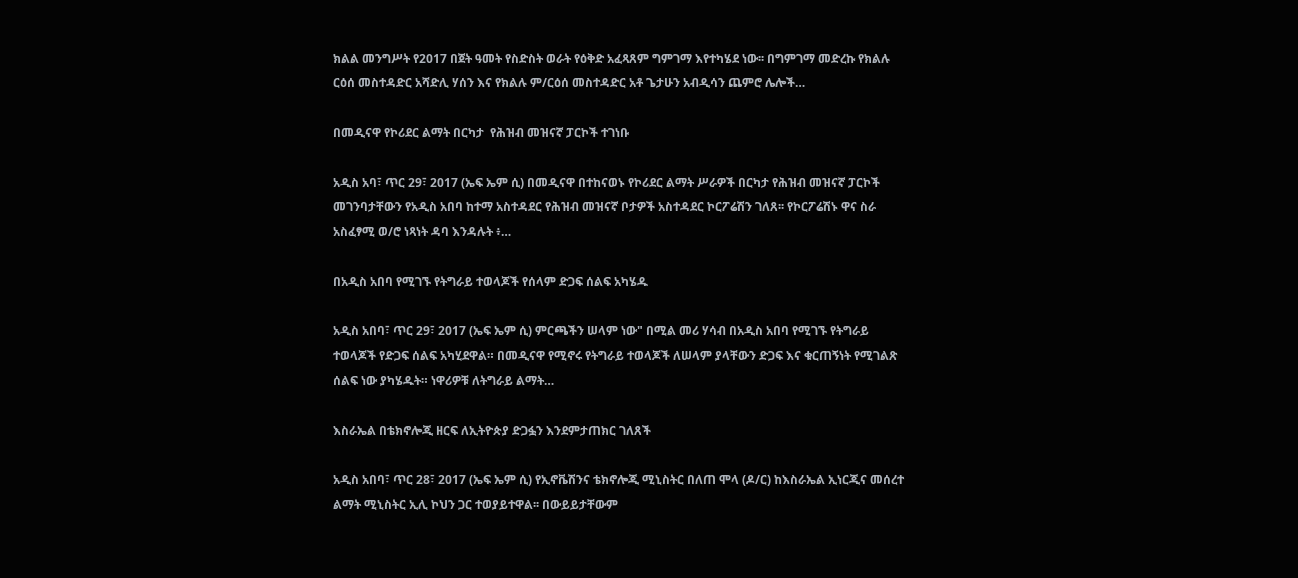ክልል መንግሥት የ2017 በጀት ዓመት የስድስት ወራት የዕቅድ አፈጻጸም ግምገማ እየተካሄደ ነው፡፡ በግምገማ መድረኩ የክልሉ ርዕሰ መስተዳድር አሻድሊ ሃሰን እና የክልሉ ም/ርዕሰ መስተዳድር አቶ ጌታሁን አብዲሳን ጨምሮ ሌሎች…

በመዲናዋ የኮሪደር ልማት በርካታ  የሕዝብ መዝናኛ ፓርኮች ተገነቡ

አዲስ አባ፣ ጥር 29፣ 2017 (ኤፍ ኤም ሲ) በመዲናዋ በተከናወኑ የኮሪደር ልማት ሥራዎች በርካታ የሕዝብ መዝናኛ ፓርኮች መገንባታቸውን የአዲስ አበባ ከተማ አስተዳደር የሕዝብ መዝናኛ ቦታዎች አስተዳደር ኮርፖሬሽን ገለጸ፡፡ የኮርፖሬሽኑ ዋና ስራ አስፈፃሚ ወ/ሮ ነጻነት ዳባ እንዳሉት ፥…

በአዲስ አበባ የሚገኙ የትግራይ ተወላጆች የሰላም ድጋፍ ሰልፍ አካሄዱ

አዲስ አበባ፣ ጥር 29፣ 2017 (ኤፍ ኤም ሲ) ምርጫችን ሠላም ነው" በሚል መሪ ሃሳብ በአዲስ አበባ የሚገኙ የትግራይ ተወላጆች የድጋፍ ሰልፍ አካሂደዋል። በመዲናዋ የሚኖሩ የትግራይ ተወላጆች ለሠላም ያላቸውን ድጋፍ እና ቁርጠኝነት የሚገልጽ ሰልፍ ነው ያካሄዱት። ነዋሪዎቹ ለትግራይ ልማት…

እስራኤል በቴክኖሎጂ ዘርፍ ለኢትዮጵያ ድጋፏን እንደምታጠክር ገለጸች

አዲስ አበባ፣ ጥር 28፣ 2017 (ኤፍ ኤም ሲ) የኢኖቬሽንና ቴክኖሎጂ ሚኒስትር በለጠ ሞላ (ዶ/ር) ከእስራኤል ኢነርጂና መሰረተ ልማት ሚኒስትር ኢሊ ኮህን ጋር ተወያይተዋል፡፡ በውይይታቸውም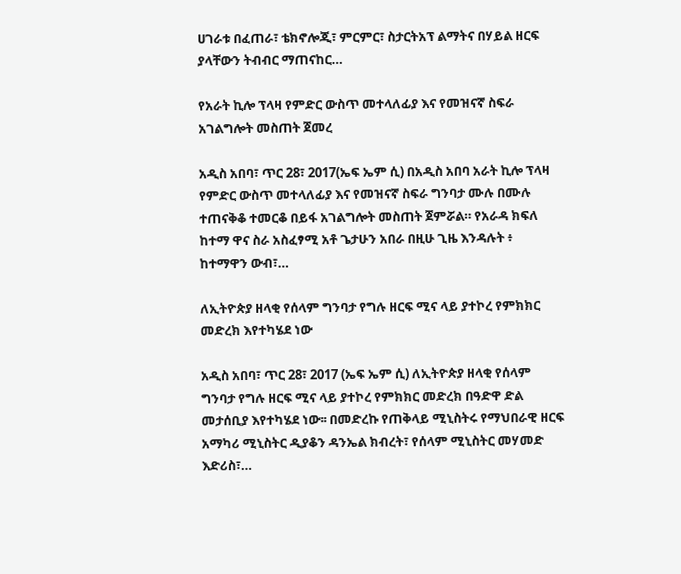ሀገራቱ በፈጠራ፣ ቴክኖሎጂ፣ ምርምር፣ ስታርትአፕ ልማትና በሃይል ዘርፍ ያላቸውን ትብብር ማጠናከር…

የአራት ኪሎ ፕላዛ የምድር ውስጥ መተላለፊያ እና የመዝናኛ ስፍራ አገልግሎት መስጠት ጀመረ

አዲስ አበባ፣ ጥር 28፣ 2017(ኤፍ ኤም ሲ) በአዲስ አበባ አራት ኪሎ ፕላዛ የምድር ውስጥ መተላለፊያ እና የመዝናኛ ስፍራ ግንባታ ሙሉ በሙሉ ተጠናቅቆ ተመርቆ በይፋ አገልግሎት መስጠት ጀምሯል። የአራዳ ክፍለ ከተማ ዋና ስራ አስፈፃሚ አቶ ጌታሁን አበራ በዚሁ ጊዜ እንዳሉት ፥ ከተማዋን ውብ፣…

ለኢትዮጵያ ዘላቂ የሰላም ግንባታ የግሉ ዘርፍ ሚና ላይ ያተኮረ የምክክር መድረክ እየተካሄደ ነው

አዲስ አበባ፣ ጥር 28፣ 2017 (ኤፍ ኤም ሲ) ለኢትዮጵያ ዘላቂ የሰላም ግንባታ የግሉ ዘርፍ ሚና ላይ ያተኮረ የምክክር መድረክ በዓድዋ ድል መታሰቢያ እየተካሄደ ነው፡፡ በመድረኩ የጠቅላይ ሚኒስትሩ የማህበራዊ ዘርፍ አማካሪ ሚኒስትር ዲያቆን ዳንኤል ክብረት፣ የሰላም ሚኒስትር መሃመድ እድሪስ፣…